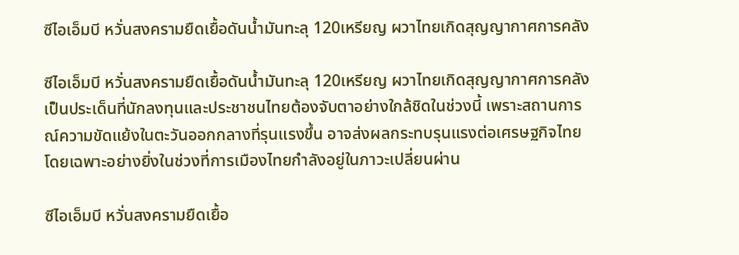ซีไอเอ็มบี หวั่นสงครามยืดเยื้อดันน้ำมันทะลุ 120เหรียญ ผวาไทยเกิดสุญญากาศการคลัง

ซีไอเอ็มบี หวั่นสงครามยืดเยื้อดันน้ำมันทะลุ 120เหรียญ ผวาไทยเกิดสุญญากาศการคลัง เป็นประเด็นที่นักลงทุนและประชาชนไทยต้องจับตาอย่างใกล้ชิดในช่วงนี้ เพราะสถานการณ์ความขัดแย้งในตะวันออกกลางที่รุนแรงขึ้น อาจส่งผลกระทบรุนแรงต่อเศรษฐกิจไทย โดยเฉพาะอย่างยิ่งในช่วงที่การเมืองไทยกำลังอยู่ในภาวะเปลี่ยนผ่าน

ซีไอเอ็มบี หวั่นสงครามยืดเยื้อ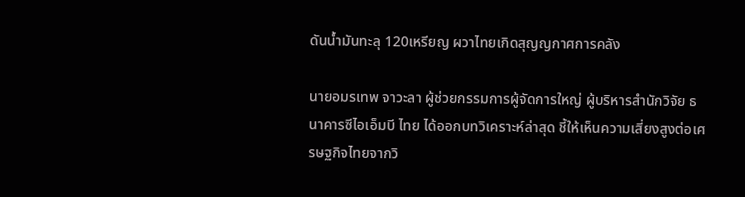ดันน้ำมันทะลุ 120เหรียญ ผวาไทยเกิดสุญญกาศการคลัง

นายอมรเทพ จาวะลา ผู้ช่วยกรรมการผู้จัดการใหญ่ ผู้บริหารสำนักวิจัย ธนาคารซีไอเอ็มบี ไทย ได้ออกบทวิเคราะห์ล่าสุด ชี้ให้เห็นความเสี่ยงสูงต่อเศรษฐกิจไทยจากวิ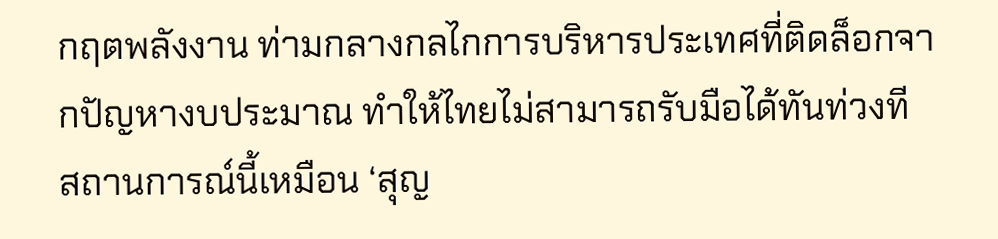กฤตพลังงาน ท่ามกลางกลไกการบริหารประเทศที่ติดล็อกจากปัญหางบประมาณ ทำให้ไทยไม่สามารถรับมือได้ทันท่วงที สถานการณ์นี้เหมือน ‘สุญ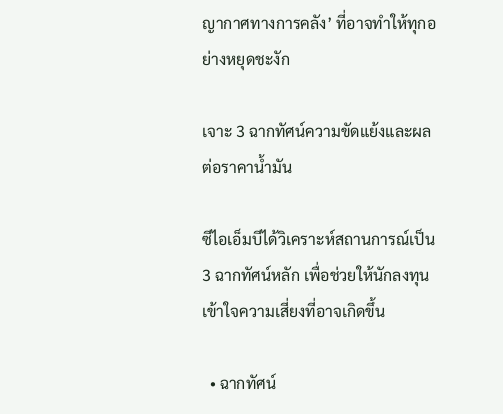ญากาศทางการคลัง’ ที่อาจทำให้ทุกอย่างหยุดชะงัก

เจาะ 3 ฉากทัศน์ความขัดแย้งและผลต่อราคาน้ำมัน

ซีไอเอ็มบีได้วิเคราะห์สถานการณ์เป็น 3 ฉากทัศน์หลัก เพื่อช่วยให้นักลงทุนเข้าใจความเสี่ยงที่อาจเกิดขึ้น

  • ฉากทัศน์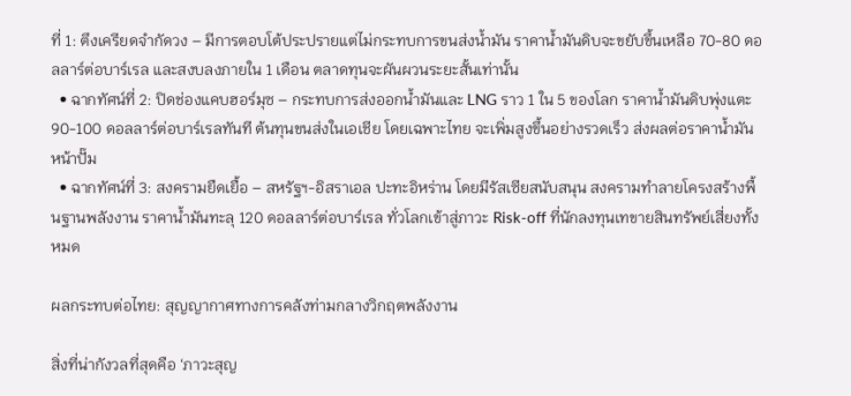ที่ 1: ตึงเครียดจำกัดวง – มีการตอบโต้ประปรายแต่ไม่กระทบการขนส่งน้ำมัน ราคาน้ำมันดิบจะขยับขึ้นเหลือ 70-80 ดอลลาร์ต่อบาร์เรล และสงบลงภายใน 1 เดือน ตลาดทุนจะผันผวนระยะสั้นเท่านั้น
  • ฉากทัศน์ที่ 2: ปิดช่องแคบฮอร์มุซ – กระทบการส่งออกน้ำมันและ LNG ราว 1 ใน 5 ของโลก ราคาน้ำมันดิบพุ่งแตะ 90-100 ดอลลาร์ต่อบาร์เรลทันที ต้นทุนขนส่งในเอเชีย โดยเฉพาะไทย จะเพิ่มสูงขึ้นอย่างรวดเร็ว ส่งผลต่อราคาน้ำมันหน้าปั๊ม
  • ฉากทัศน์ที่ 3: สงครามยืดเยื้อ – สหรัฐฯ-อิสราเอล ปะทะอิหร่าน โดยมีรัสเซียสนับสนุน สงครามทำลายโครงสร้างพื้นฐานพลังงาน ราคาน้ำมันทะลุ 120 ดอลลาร์ต่อบาร์เรล ทั่วโลกเข้าสู่ภาวะ Risk-off ที่นักลงทุนเทขายสินทรัพย์เสี่ยงทั้งหมด

ผลกระทบต่อไทย: สุญญากาศทางการคลังท่ามกลางวิกฤตพลังงาน

สิ่งที่น่ากังวลที่สุดคือ ‘ภาวะสุญ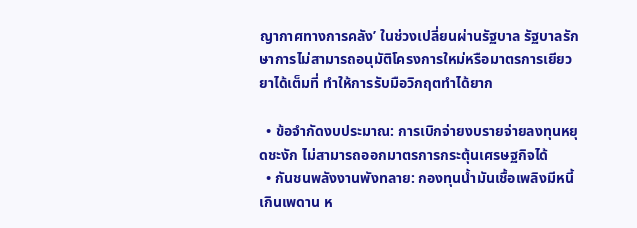ญากาศทางการคลัง’ ในช่วงเปลี่ยนผ่านรัฐบาล รัฐบาลรักษาการไม่สามารถอนุมัติโครงการใหม่หรือมาตรการเยียวยาได้เต็มที่ ทำให้การรับมือวิกฤตทำได้ยาก

  • ข้อจำกัดงบประมาณ: การเบิกจ่ายงบรายจ่ายลงทุนหยุดชะงัก ไม่สามารถออกมาตรการกระตุ้นเศรษฐกิจได้
  • กันชนพลังงานพังทลาย: กองทุนน้ำมันเชื้อเพลิงมีหนี้เกินเพดาน ห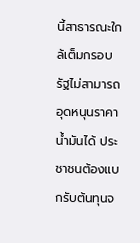นี้สาธารณะใกล้เต็มกรอบ รัฐไม่สามารถอุดหนุนราคาน้ำมันได้ ประชาชนต้องแบกรับต้นทุนจ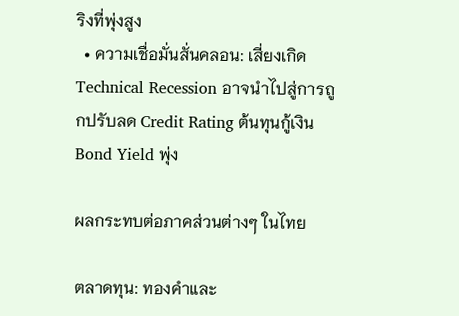ริงที่พุ่งสูง
  • ความเชื่อมั่นสั่นคลอน: เสี่ยงเกิด Technical Recession อาจนำไปสู่การถูกปรับลด Credit Rating ต้นทุนกู้เงิน Bond Yield พุ่ง

ผลกระทบต่อภาคส่วนต่างๆ ในไทย

ตลาดทุน: ทองคำและ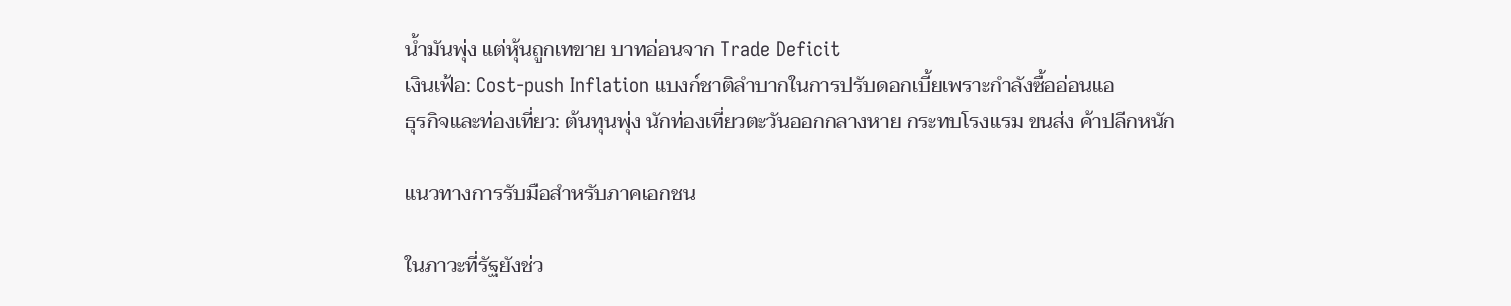น้ำมันพุ่ง แต่หุ้นถูกเทขาย บาทอ่อนจาก Trade Deficit
เงินเฟ้อ: Cost-push Inflation แบงก์ชาติลำบากในการปรับดอกเบี้ยเพราะกำลังซื้ออ่อนแอ
ธุรกิจและท่องเที่ยว: ต้นทุนพุ่ง นักท่องเที่ยวตะวันออกกลางหาย กระทบโรงแรม ขนส่ง ค้าปลีกหนัก

แนวทางการรับมือสำหรับภาคเอกชน

ในภาวะที่รัฐยังช่ว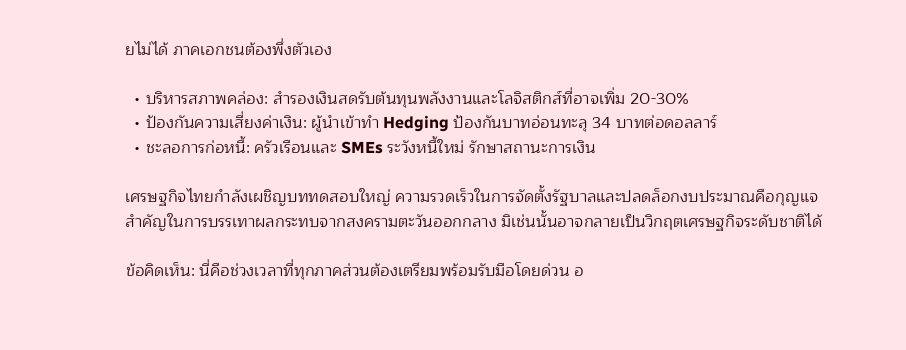ยไม่ได้ ภาคเอกชนต้องพึ่งตัวเอง

  • บริหารสภาพคล่อง: สำรองเงินสดรับต้นทุนพลังงานและโลจิสติกส์ที่อาจเพิ่ม 20-30%
  • ป้องกันความเสี่ยงค่าเงิน: ผู้นำเข้าทำ Hedging ป้องกันบาทอ่อนทะลุ 34 บาทต่อดอลลาร์
  • ชะลอการก่อหนี้: ครัวเรือนและ SMEs ระวังหนี้ใหม่ รักษาสถานะการเงิน

เศรษฐกิจไทยกำลังเผชิญบททดสอบใหญ่ ความรวดเร็วในการจัดตั้งรัฐบาลและปลดล็อกงบประมาณคือกุญแจสำคัญในการบรรเทาผลกระทบจากสงครามตะวันออกกลาง มิเช่นนั้นอาจกลายเป็นวิกฤตเศรษฐกิจระดับชาติได้

ข้อคิดเห็น: นี่คือช่วงเวลาที่ทุกภาคส่วนต้องเตรียมพร้อมรับมือโดยด่วน อ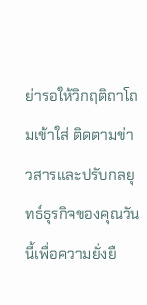ย่ารอให้วิกฤติถาโถมเข้าใส่ ติดตามข่าวสารและปรับกลยุทธ์ธุรกิจของคุณวันนี้เพื่อความยั่งยื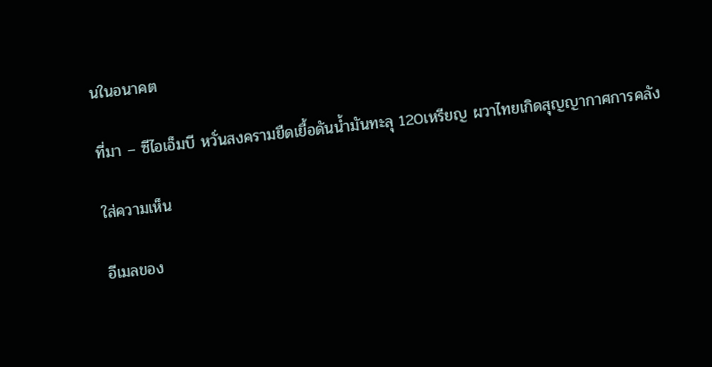นในอนาคต

ที่มา – ซีไอเอ็มบี หวั่นสงครามยืดเยื้อดันน้ำมันทะลุ 120เหรียญ ผวาไทยเกิดสุญญากาศการคลัง

ใส่ความเห็น

อีเมลของ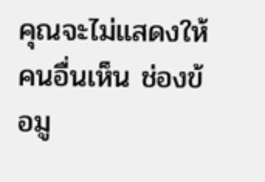คุณจะไม่แสดงให้คนอื่นเห็น ช่องข้อมู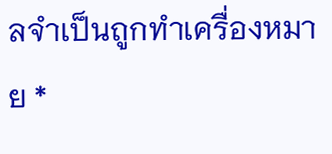ลจำเป็นถูกทำเครื่องหมาย *